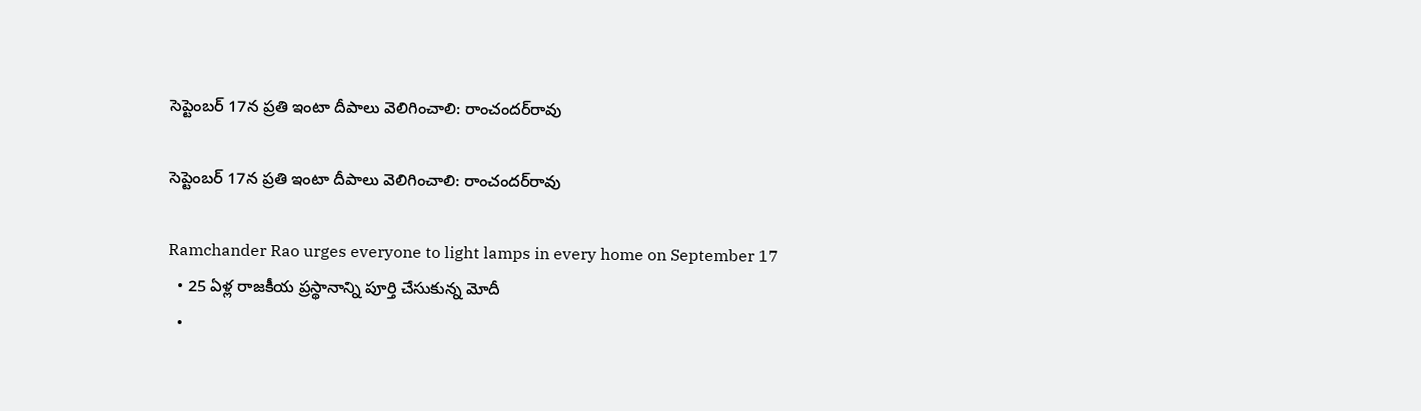సెప్టెంబర్‌ 17న ప్రతి ఇంటా దీపాలు వెలిగించాలి: రాంచందర్‌రావు

సెప్టెంబర్‌ 17న ప్రతి ఇంటా దీపాలు వెలిగించాలి: రాంచందర్‌రావు

Ramchander Rao urges everyone to light lamps in every home on September 17
  • 25 ఏళ్ల రాజకీయ ప్రస్థానాన్ని పూర్తి చేసుకున్న మోదీ
  •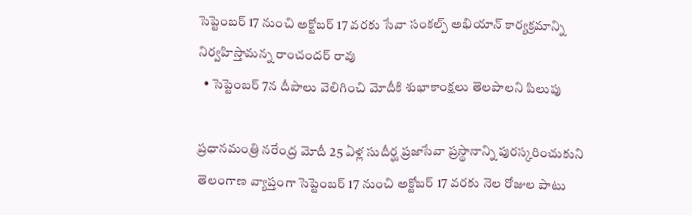సెప్టెంబర్ 17 నుంచి అక్టోబర్ 17 వరకు సేవా సంకల్ప్ అభియాన్ కార్యక్రమాన్ని నిర్వహిస్తామన్న రాంచందర్ రావు
  • సెప్టెంబర్ 7న దీపాలు వెలిగించి మోదీకి శుభాకాంక్షలు తెలపాలని పిలుపు

ప్రధానమంత్రి నరేంద్ర మోదీ 25 ఏళ్ల సుదీర్ఘ ప్రజాసేవా ప్రస్థానాన్ని పురస్కరించుకుని తెలంగాణ వ్యాప్తంగా సెప్టెంబర్‌ 17 నుంచి అక్టోబర్‌ 17 వరకు నెల రోజుల పాటు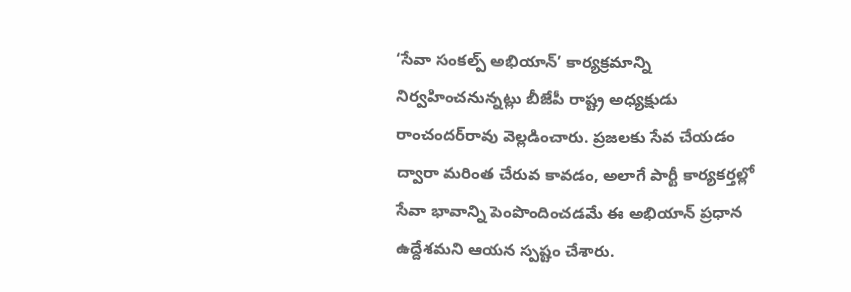‘సేవా సంకల్ప్‌ అభియాన్‌’ కార్యక్రమాన్ని నిర్వహించనున్నట్లు బీజేపీ రాష్ట్ర అధ్యక్షుడు రాంచందర్‌రావు వెల్లడించారు. ప్రజలకు సేవ చేయడం ద్వారా మరింత చేరువ కావడం, అలాగే పార్టీ కార్యకర్తల్లో సేవా భావాన్ని పెంపొందించడమే ఈ అభియాన్ ప్రధాన ఉద్దేశమని ఆయన స్పష్టం చేశారు.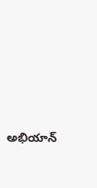అభియాన్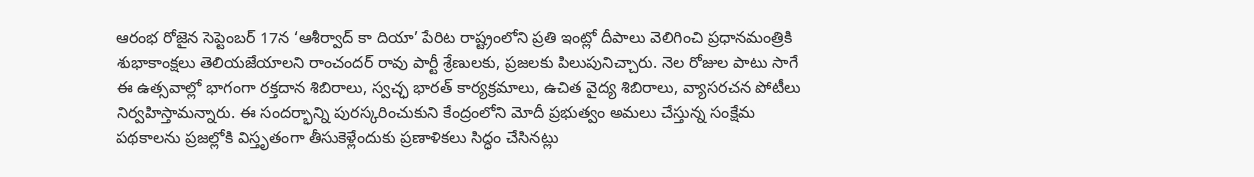ఆరంభ రోజైన సెప్టెంబర్‌ 17న ‘ఆశీర్వాద్‌ కా దియా’ పేరిట రాష్ట్రంలోని ప్రతి ఇంట్లో దీపాలు వెలిగించి ప్రధానమంత్రికి శుభాకాంక్షలు తెలియజేయాలని రాంచందర్ రావు పార్టీ శ్రేణులకు, ప్రజలకు పిలుపునిచ్చారు. నెల రోజుల పాటు సాగే ఈ ఉత్సవాల్లో భాగంగా రక్తదాన శిబిరాలు, స్వచ్ఛ భారత్‌ కార్యక్రమాలు, ఉచిత వైద్య శిబిరాలు, వ్యాసరచన పోటీలు నిర్వహిస్తామన్నారు. ఈ సందర్భాన్ని పురస్కరించుకుని కేంద్రంలోని మోదీ ప్రభుత్వం అమలు చేస్తున్న సంక్షేమ పథకాలను ప్రజల్లోకి విస్తృతంగా తీసుకెళ్లేందుకు ప్రణాళికలు సిద్ధం చేసినట్లు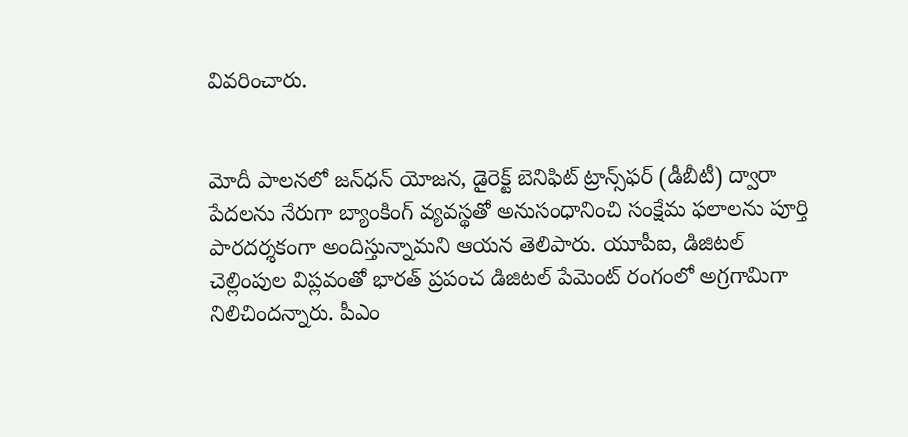వివరించారు.


మోదీ పాలనలో జన్‌ధన్ యోజన, డైరెక్ట్‌ బెనిఫిట్‌ ట్రాన్స్‌ఫర్‌ (డీబీటీ) ద్వారా పేదలను నేరుగా బ్యాంకింగ్ వ్యవస్థతో అనుసంధానించి సంక్షేమ ఫలాలను పూర్తి పారదర్శకంగా అందిస్తున్నామని ఆయన తెలిపారు. యూపీఐ, డిజిటల్ చెల్లింపుల విప్లవంతో భారత్ ప్రపంచ డిజిటల్ పేమెంట్ రంగంలో అగ్రగామిగా నిలిచిందన్నారు. పీఎం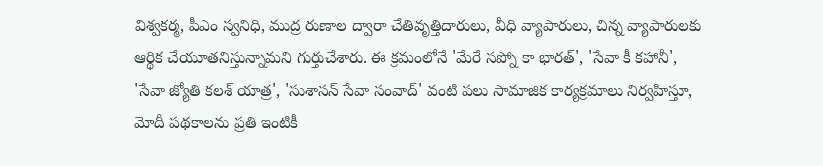విశ్వకర్మ, పీఎం స్వనిధి, ముద్ర రుణాల ద్వారా చేతివృత్తిదారులు, వీధి వ్యాపారులు, చిన్న వ్యాపారులకు ఆర్థిక చేయూతనిస్తున్నామని గుర్తుచేశారు. ఈ క్రమంలోనే 'మేరే సప్నో కా భారత్‌', 'సేవా కీ కహానీ', 'సేవా జ్యోతి కలశ్‌ యాత్ర', 'సుశాసన్‌ సేవా సంవాద్‌' వంటి పలు సామాజిక కార్యక్రమాలు నిర్వహిస్తూ, మోదీ పథకాలను ప్రతి ఇంటికీ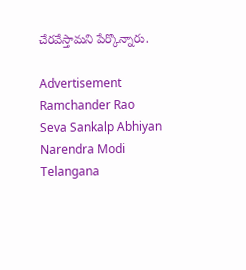చేరవేస్తామని పేర్కొన్నారు.

Advertisement
Ramchander Rao
Seva Sankalp Abhiyan
Narendra Modi
Telangana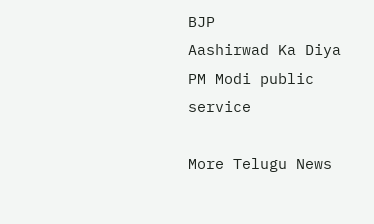BJP
Aashirwad Ka Diya
PM Modi public service

More Telugu News